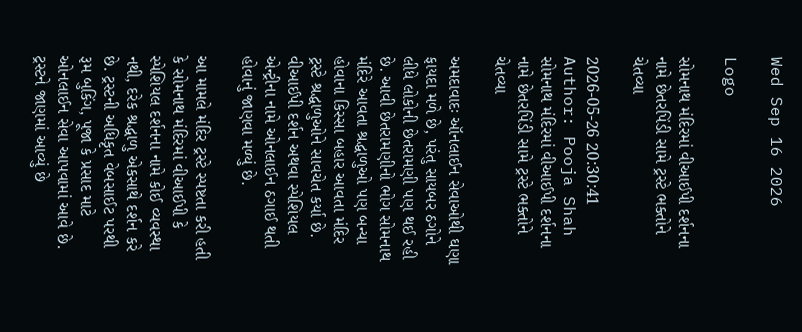Wed Sep 16 2026

Logo

સોમનાથ મંદિરમાં વીઆઈપી દર્શનના નામે છેતરપિંડી સામે ટ્રસ્ટે ભક્તોને ચેતવ્યા

2026-05-26 20:30:41
Author: Pooja Shah
સોમનાથ મંદિરમાં વીઆઈપી દર્શનના નામે છેતરપિંડી સામે ટ્રસ્ટે ભક્તોને ચેતવ્યા

અમદાવાદઃ ઑનલાઈન સેવાઓથી ઘણા ફાયદા મળે છે, પરંતુ સાયબર ઠગોને લીધે લોકોની છેતરામણી પણ થઈ રહી છે. આવી છેતરામણીનો ભોગ સોમનાથ મંદિરે આવતા શ્રદ્ધાળુઓ પણ બન્યા હોવાના કિસ્સા બહાર આવતા મંદિર ટ્રસ્ટે શ્રદ્ધાળુઓને સાવચેત કર્યા છે. વીઆઈપી દર્શન અથવા સ્પેશિયલ એન્ટ્રીના નામે ઓનલાઈન ઠગાઈ થતી હોવાનું જાણવા મળ્યું છે.

આ મામલે મંદિર ટ્રસ્ટે સ્પષ્ટતા કરી હતી કે સોમનાથ મંદિરમાં વીઆઈપી કે સ્પેશિયલ દર્શનના નામે કોઈ વ્યવસ્થા નથી, દરેક શ્રદ્ધાળુ એકસાથે દર્શન કરે છે. ટ્રસ્ટની અધિકૃત વેબસાઈટ પરથી રૂમ બુકિંગ, પૂજા કે પ્રસાદ માટે ઓનલાઈન સેવા આપવામાં આવે છે. ટ્રસ્ટને જાણમાં આવ્યું છે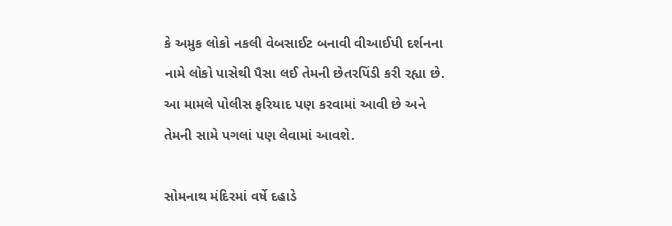કે અમુક લોકો નકલી વેબસાઈટ બનાવી વીઆઈપી દર્શનના નામે લોકો પાસેથી પૈસા લઈ તેમની છેતરપિંડી કરી રહ્યા છે. આ મામલે પોલીસ ફરિયાદ પણ કરવામાં આવી છે અને તેમની સામે પગલાં પણ લેવામાં આવશે.

સોમનાથ મંદિરમાં વર્ષે દહાડે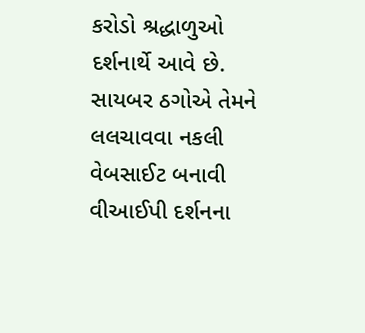કરોડો શ્રદ્ધાળુઓ દર્શનાર્થે આવે છે. સાયબર ઠગોએ તેમને લલચાવવા નકલી વેબસાઈટ બનાવી વીઆઈપી દર્શનના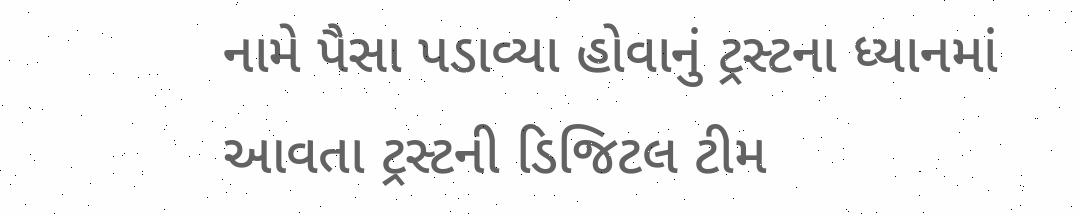નામે પૈસા પડાવ્યા હોવાનું ટ્રસ્ટના ધ્યાનમાં આવતા ટ્રસ્ટની ડિજિટલ ટીમ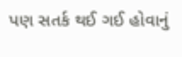પણ સતર્ક થઈ ગઈ હોવાનું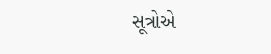સૂત્રોએ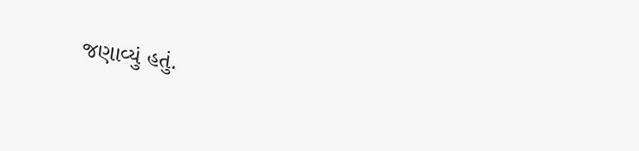જણાવ્યું હતું.